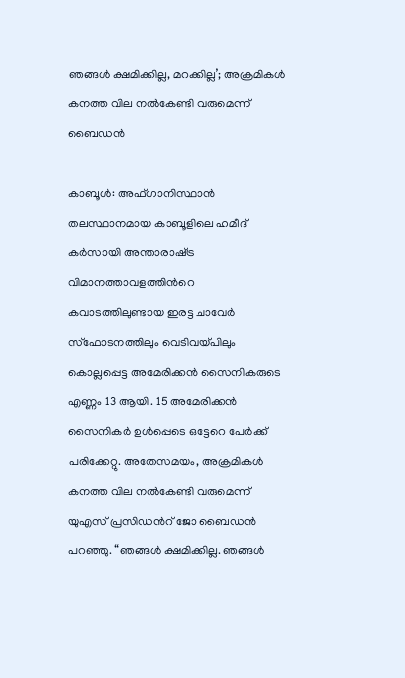ഞങ്ങൾ ക്ഷമിക്കില്ല, മറക്കില്ല’; അക്രമികൾ കനത്ത വില നൽകേണ്ടി വരുമെന്ന് ബൈഡൻ

കാബൂൾ: അഫ്ഗാനിസ്ഥാൻ തലസ്ഥാനമായ കാബൂളിലെ ഹമീദ് കർസായി അന്താരാഷ്‌ട്ര വിമാനത്താവളത്തിന്‍റെ കവാടത്തിലുണ്ടായ ഇരട്ട ചാവേർ സ്ഫോടനത്തിലും വെടിവയ്പിലും കൊല്ലപ്പെട്ട അമേരിക്കൻ സൈനികരുടെ എണ്ണം 13 ആയി. 15 അമേരിക്കൻ സൈനികർ ഉൾപ്പെടെ ഒട്ടേറെ പേർക്ക് പരിക്കേറ്റു. അതേസമയം, അക്രമികൾ കനത്ത വില നൽകേണ്ടി വരുമെന്ന് യുഎസ് പ്രസിഡന്‍റ് ജോ ബൈഡൻ പറഞ്ഞു. “ഞങ്ങൾ ക്ഷമിക്കില്ല. ഞങ്ങൾ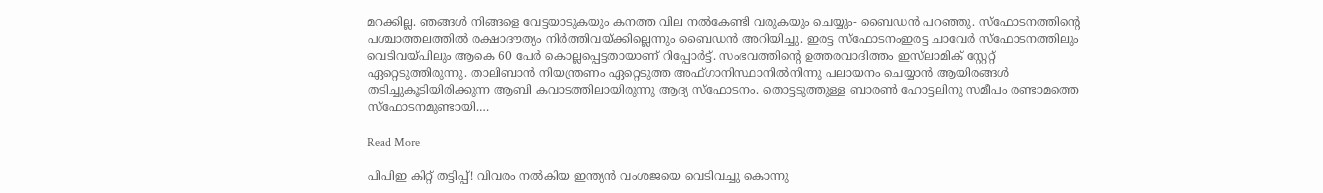മറക്കില്ല. ഞങ്ങൾ നിങ്ങളെ വേട്ടയാടുകയും കനത്ത വില നൽ‌കേണ്ടി വരുകയും ചെയ്യും- ബൈഡൻ പറഞ്ഞു. സ്‌ഫോടനത്തിന്‍റെ പശ്ചാത്തലത്തിൽ രക്ഷാദൗത്യം നിർത്തിവയ്ക്കില്ലെന്നും ബൈഡൻ അറിയിച്ചു. ഇരട്ട സ്ഫോടനംഇരട്ട ചാവേർ സ്ഫോടനത്തിലും വെടിവയ്പിലും ആകെ 60 പേർ കൊല്ലപ്പെട്ടതായാണ് റിപ്പോർട്ട്. സംഭവത്തിന്‍റെ ഉത്തരവാദിത്തം ഇസ്‌ലാമിക് സ്റ്റേറ്റ് ഏറ്റെടുത്തിരുന്നു. താലിബാൻ നിയന്ത്രണം ഏറ്റെടുത്ത അഫ്ഗാനിസ്ഥാനിൽനിന്നു പലായനം ചെയ്യാൻ ആയിരങ്ങൾ തടിച്ചുകൂടിയിരിക്കുന്ന ആബി കവാടത്തിലായിരുന്നു ആദ്യ സ്ഫോടനം. തൊട്ടടുത്തുള്ള ബാരൺ ഹോട്ടലിനു സമീപം രണ്ടാമത്തെ സ്ഫോടനമുണ്ടായി.…

Read More

പിപിഇ കിറ്റ് തട്ടിപ്പ്! വിവരം നൽകിയ ഇന്ത്യൻ വംശജയെ വെടിവച്ചു കൊന്നു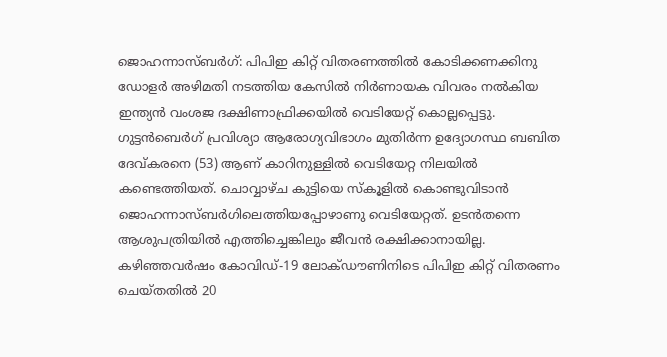ജൊഹന്നാസ്ബർഗ്: പിപിഇ കിറ്റ് വിതരണത്തിൽ കോടിക്കണക്കിനു ഡോളർ അഴിമതി നടത്തിയ കേസിൽ നിർണായക വിവരം നൽകിയ ഇന്ത്യൻ വംശജ ദക്ഷിണാഫ്രിക്കയിൽ വെടിയേറ്റ് കൊല്ലപ്പെട്ടു. ഗുട്ടൻബെർഗ് പ്രവിശ്യാ ആരോഗ്യവിഭാഗം മുതിർന്ന ഉദ്യോഗസ്ഥ ബബിത ദേവ്കരനെ (53) ആണ് കാറിനുള്ളിൽ വെടിയേറ്റ നിലയിൽ കണ്ടെത്തിയത്. ചൊവ്വാഴ്ച കുട്ടിയെ സ്കൂളിൽ കൊണ്ടുവിടാൻ ജൊഹന്നാസ്ബർഗിലെത്തിയപ്പോഴാണു വെടിയേറ്റത്. ഉടൻതന്നെ ആശുപത്രിയിൽ എത്തിച്ചെങ്കിലും ജീവൻ രക്ഷിക്കാനായില്ല. കഴിഞ്ഞവർഷം കോവിഡ്-19 ലോക്ഡൗണിനിടെ പിപിഇ കിറ്റ് വിതരണം ചെയ്തതിൽ 20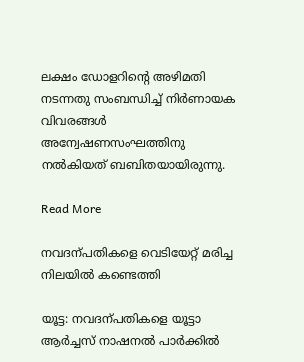ലക്ഷം ഡോളറിന്‍റെ അഴിമതി നടന്നതു സംബന്ധിച്ച് നിർണായക വിവരങ്ങൾ അന്വേഷണസംഘത്തിനു നൽകിയത് ബബിതയായിരുന്നു.

Read More

നവദന്പതികളെ വെടിയേറ്റ് മരിച്ച നിലയിൽ കണ്ടെത്തി

യൂട്ട: നവദന്പതികളെ യൂട്ടാ ആർച്ചസ് നാഷനൽ പാർക്കിൽ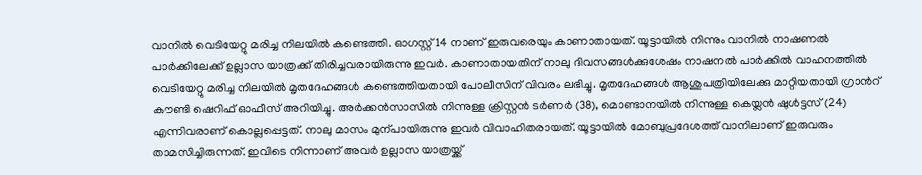വാനിൽ വെടിയേറ്റു മരിച്ച നിലയിൽ കണ്ടെത്തി. ഓഗസ്റ്റ് 14 നാണ് ഇരുവരെയും കാണാതായത്. യൂട്ടായിൽ നിന്നും വാനിൽ നാഷണൽ പാർക്കിലേക്ക് ഉല്ലാസ യാത്രക്ക് തിരിച്ചവരായിരുന്നു ഇവർ. കാണാതായതിന് നാലു ദിവസങ്ങൾക്കുശേഷം നാഷനൽ പാർക്കിൽ വാഹനത്തിൽ വെടിയേറ്റു മരിച്ച നിലയിൽ മൃതദേഹങ്ങൾ കണ്ടെത്തിയതായി പോലീസിന് വിവരം ലഭിച്ചു. മൃതദേഹങ്ങൾ ആശുപത്രിയിലേക്കു മാറ്റിയതായി ഗ്രാന്‍റ് കൗണ്ടി ഷെറിഫ് ഓഫീസ് അറിയിച്ചു. അർക്കൻസാസിൽ നിന്നുള്ള ക്രിസ്റ്റൻ ടർണർ (38), മൊണ്ടാനയിൽ നിന്നുള്ള കെയ്ലൻ ഷുൾട്ടസ് (24) എന്നിവരാണ് കൊല്ലപ്പെട്ടത്. നാലു മാസം മുന്പായിരുന്നു ഇവർ വിവാഹിതരായത്. യൂട്ടായിൽ മോബുപ്രദേശത്ത് വാനിലാണ് ഇരുവരും താമസിച്ചിരുന്നത്. ഇവിടെ നിന്നാണ് അവർ ഉല്ലാസ യാത്രയ്ക്ക്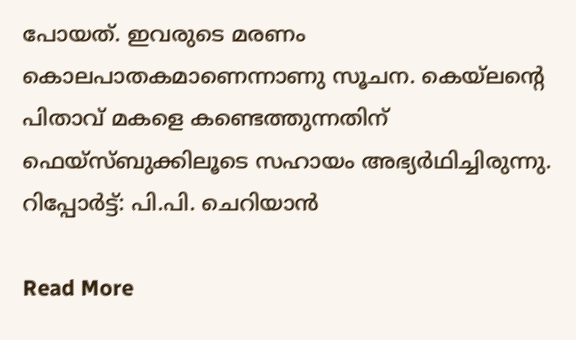പോയത്. ഇവരുടെ മരണം കൊലപാതകമാണെന്നാണു സൂചന. കെയ്ലന്‍റെ പിതാവ് മകളെ കണ്ടെത്തുന്നതിന് ഫെയ്സ്ബുക്കിലൂടെ സഹായം അഭ്യർഥിച്ചിരുന്നു. റിപ്പോർട്ട്: പി.പി. ചെറിയാൻ

Read More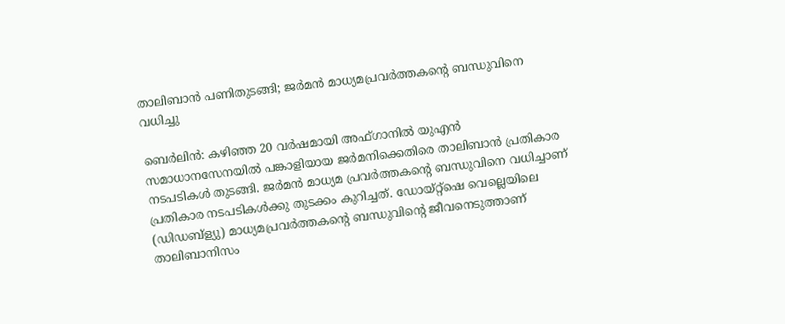താലിബാൻ പണിതുടങ്ങി; ജർമൻ മാധ്യമപ്രവർത്തകന്‍റെ ബന്ധുവിനെ വധിച്ചു

ബെര്‍ലിന്‍: കഴിഞ്ഞ 20 വര്‍ഷമായി അഫ്ഗാനില്‍ യുഎന്‍ സമാധാനസേനയില്‍ പങ്കാളിയായ ജര്‍മനിക്കെതിരെ താലിബാന്‍ പ്രതികാര നടപടികൾ തുടങ്ങി. ജര്‍മന്‍ മാധ്യമ പ്രവര്‍ത്തകന്റെ ബന്ധുവിനെ വധിച്ചാണ് പ്രതികാര നടപടികൾക്കു തുടക്കം കുറിച്ചത്. ഡോയ്റ്റ്ഷെ വെല്ലെയിലെ (ഡിഡബ്ള്യു) മാധ്യമപ്രവര്‍ത്തകന്റെ ബന്ധുവിന്റെ ജീവനെടുത്താണ് താലിബാനിസം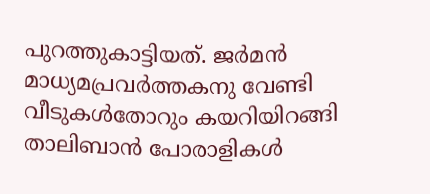പുറത്തുകാട്ടിയത്. ജര്‍മന്‍ മാധ്യമപ്രവര്‍ത്തകനു വേണ്ടി വീടുകള്‍തോറും കയറിയിറങ്ങി താലിബാൻ പോരാളികൾ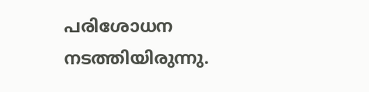പരിശോധന നടത്തിയിരുന്നു.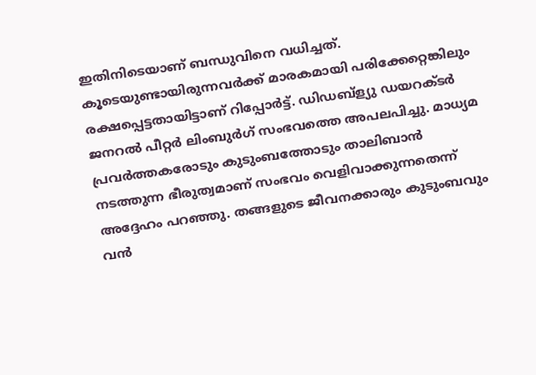ഇതിനിടെയാണ് ബന്ധുവിനെ വധിച്ചത്. കൂടെയുണ്ടായിരുന്നവര്‍ക്ക് മാരകമായി പരിക്കേറ്റെങ്കിലും രക്ഷപ്പെട്ടതായിട്ടാണ് റിപ്പോര്‍ട്ട്. ഡിഡബ്ള്യു ഡയറക്ടര്‍ ജനറല്‍ പീറ്റര്‍ ലിംബുര്‍ഗ് സംഭവത്തെ അപലപിച്ചു. മാധ്യമ പ്രവര്‍ത്തകരോടും കുടുംബത്തോടും താലിബാന്‍ നടത്തുന്ന ഭീരുത്വമാണ് സംഭവം വെളിവാക്കുന്നതെന്ന് അദ്ദേഹം പറഞ്ഞു. തങ്ങളുടെ ജീവനക്കാരും കുടുംബവും വന്‍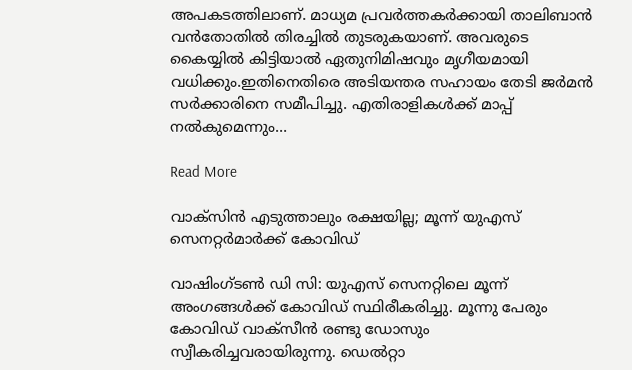അപകടത്തിലാണ്. മാധ്യമ പ്രവര്‍ത്തകര്‍ക്കായി താലിബാന്‍ വന്‍തോതില്‍ തിരച്ചില്‍ തുടരുകയാണ്. അവരുടെ കൈയ്യില്‍ കിട്ടിയാല്‍ ഏതുനിമിഷവും മൃഗീയമായി വധിക്കും.ഇതിനെതിരെ അടിയന്തര സഹായം തേടി ജര്‍മന്‍ സര്‍ക്കാരിനെ സമീപിച്ചു. എതിരാളികള്‍ക്ക് മാപ്പ് നല്‍കുമെന്നും…

Read More

വാക്സിൻ എടുത്താലും രക്ഷയില്ല; മൂന്ന് യുഎസ് സെനറ്റർമാർക്ക് കോവിഡ്

വാഷിംഗ്ടൺ ഡി സി: യുഎസ് സെനറ്റിലെ മൂന്ന് അംഗങ്ങൾക്ക് കോവിഡ് സ്ഥിരീകരിച്ചു. മൂന്നു പേരും കോവിഡ് വാക്സീൻ രണ്ടു ഡോസും സ്വീകരിച്ചവരായിരുന്നു. ഡെൽറ്റാ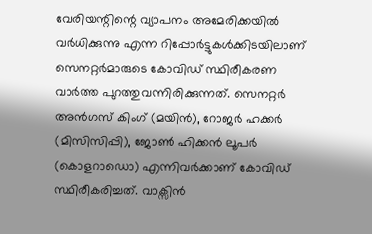വേരിയന്റിന്റെ വ്യാപനം അമേരിക്കയിൽ വർധിക്കുന്നു എന്ന റിപ്പോർട്ടുകൾക്കിടയിലാണ് സെനറ്റർമാരുടെ കോവിഡ് സ്ഥിരീകരണ വാർത്ത പുറത്തുവന്നിരിക്കുന്നത്. സെനറ്റർ അൻഗസ് കിംഗ് (മയിൻ), റോജർ ഹക്കർ (മിസിസിപ്പി), ജോൺ ഹിക്കൻ ലൂപർ (കൊളറാഡൊ) എന്നിവർക്കാണ് കോവിഡ് സ്ഥിരീകരിച്ചത്. വാക്സിൻ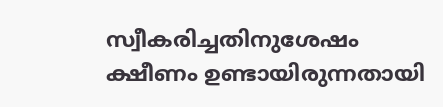സ്വീകരിച്ചതിനുശേഷം ക്ഷീണം ഉണ്ടായിരുന്നതായി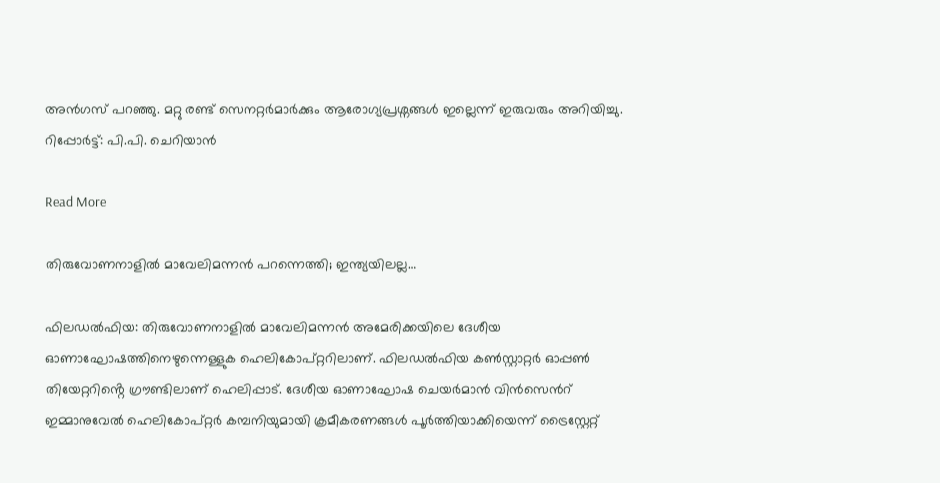അൻഗസ് പറഞ്ഞു. മറ്റു രണ്ട് സെനറ്റർമാർക്കും ആരോഗ്യപ്രശ്നങ്ങൾ ഇല്ലെന്ന് ഇരുവരും അറിയിച്ചു. റിപ്പോർട്ട്: പി.പി. ചെറിയാൻ

Read More

തിരുവോണനാളിൽ മാവേലിമന്നൻ പറന്നെത്തി; ഇന്ത്യയിലല്ല…

ഫിലഡൽഫിയ: തിരുവോണനാളിൽ മാവേലിമന്നൻ അമേരിക്കയിലെ ദേശീയ ഓണാഘോഷത്തിനെഴുന്നെള്ളുക ഹെലികോപ്റ്ററിലാണ്. ഫിലഡൽഫിയ കൺസ്റ്റാറ്റർ ഓപ്പൺ തിയേറ്ററിൻ്റെ ഗ്രൗണ്ടിലാണ് ഹെലിപ്പാട്. ദേശീയ ഓണാഘോഷ ചെയർമാൻ വിൻസെന്‍റ് ഇമ്മാനുവേൽ ഹെലികോപ്റ്റർ കമ്പനിയുമായി ക്രമീകരണങ്ങൾ പൂർത്തിയാക്കിയെന്ന് ട്രൈസ്റ്റേറ്റ്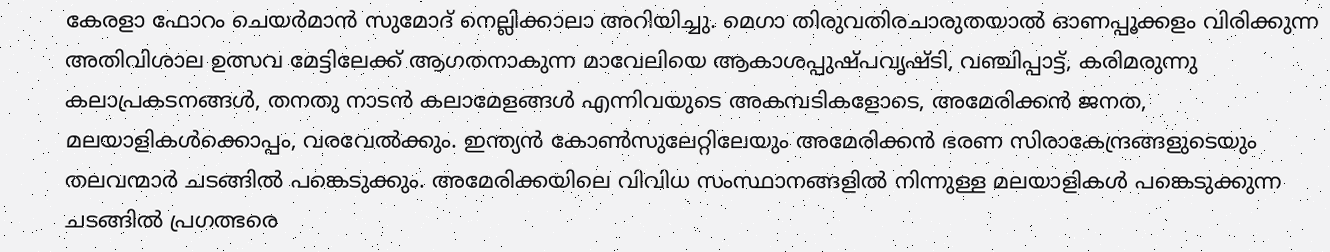കേരളാ ഫോറം ചെയർമാൻ സുമോദ് നെല്ലിക്കാലാ അറിയിച്ചു. മെഗാ തിരുവതിരചാരുതയാൽ ഓണപ്പൂക്കളം വിരിക്കുന്ന അതിവിശാല ഉത്സവ മേട്ടിലേക്ക് ആഗതനാകുന്ന മാവേലിയെ ആകാശപ്പുഷ്പവൃഷ്ടി, വഞ്ചിപ്പാട്ട്, കരിമരുന്നു കലാപ്രകടനങ്ങൾ, തനതു നാടൻ കലാമേളങ്ങൾ എന്നിവയുടെ അകമ്പടികളോടെ, അമേരിക്കൻ ജനത, മലയാളികൾക്കൊപ്പം, വരവേൽക്കും. ഇന്ത്യൻ കോൺസുലേറ്റിലേയും അമേരിക്കൻ ഭരണ സിരാകേന്ദ്രങ്ങളുടെയും തലവന്മാർ ചടങ്ങിൽ പങ്കെടുക്കും. അമേരിക്കയിലെ വിവിധ സംസ്ഥാനങ്ങളിൽ നിന്നുള്ള മലയാളികൾ പങ്കെടുക്കുന്ന ചടങ്ങിൽ പ്രഗത്ഭരെ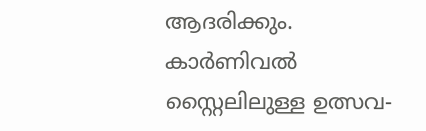ആദരിക്കും. കാർണിവൽ സ്റ്റൈലിലുള്ള ഉത്സവ-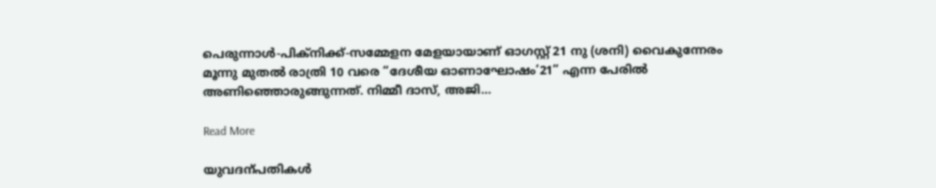പെരുന്നാൾ-പിക്നിക്ക്-സമ്മേളന മേളയായാണ് ഓഗസ്റ്റ് 21 നു (ശനി) വൈകുന്നേരം മൂന്നു മുതൽ രാത്രി 10 വരെ “ദേശീയ ഓണാഘോഷം’21” എന്ന പേരിൽ അണിഞ്ഞൊരുങ്ങുന്നത്. നിമ്മീ ദാസ്, അജി…

Read More

യുവദന്പതികൾ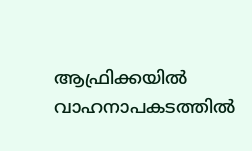ആഫ്രിക്കയിൽ വാഹനാപകടത്തിൽ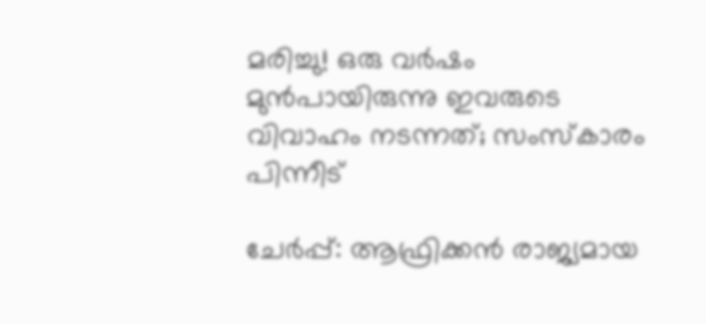മരിച്ചു! ഒരു വർഷം മുൻപായിരുന്നു ഇവരുടെ വിവാഹം നടന്നത്; സംസ്കാരം പിന്നീട്

ചേർപ്പ്: ആഫ്രിക്കൻ രാജ്യമായ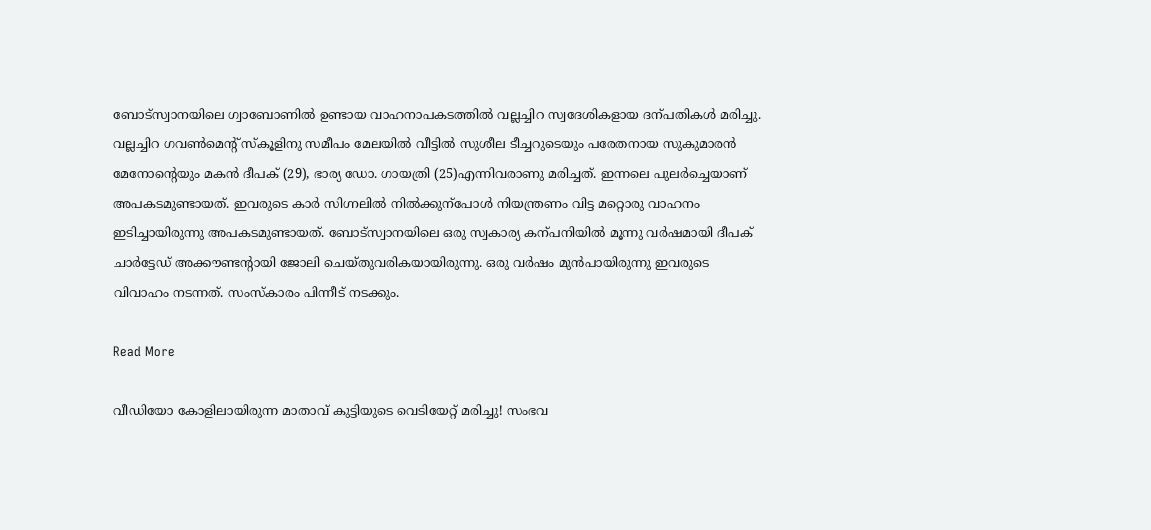ബോട്സ്വാനയിലെ ഗ്വാബോണിൽ ഉണ്ടായ വാഹനാപകടത്തിൽ വല്ലച്ചിറ സ്വദേശികളായ ദന്പതികൾ മരിച്ചു. വല്ലച്ചിറ ഗവണ്‍മെന്‍റ് സ്കൂളിനു സമീപം മേലയിൽ വീട്ടിൽ സുശീല ടീച്ചറുടെയും പരേതനായ സുകുമാരൻ മേനോന്‍റെയും മകൻ ദീപക് (29), ഭാര്യ ഡോ. ഗായത്രി (25)എന്നിവരാണു മരിച്ചത്. ഇന്നലെ പുലർച്ചെയാണ് അപകടമുണ്ടായത്. ഇവരുടെ കാർ സിഗ്നലിൽ നിൽക്കുന്പോൾ നിയന്ത്രണം വിട്ട മറ്റൊരു വാഹനം ഇടിച്ചായിരുന്നു അപകടമുണ്ടായത്. ബോട്സ്വാനയിലെ ഒരു സ്വകാര്യ കന്പനിയിൽ മൂന്നു വർഷമായി ദീപക് ചാർ‌ട്ടേഡ് അക്കൗണ്ടന്‍റായി ജോലി ചെയ്തുവരികയായിരുന്നു. ഒരു വർഷം മുൻപായിരുന്നു ഇവരുടെ വിവാഹം നടന്നത്. സംസ്കാരം പിന്നീട് നടക്കും.

Read More

വീഡിയോ കോളിലായിരുന്ന മാതാവ് കുട്ടിയുടെ വെടിയേറ്റ് മരിച്ചു! സംഭവ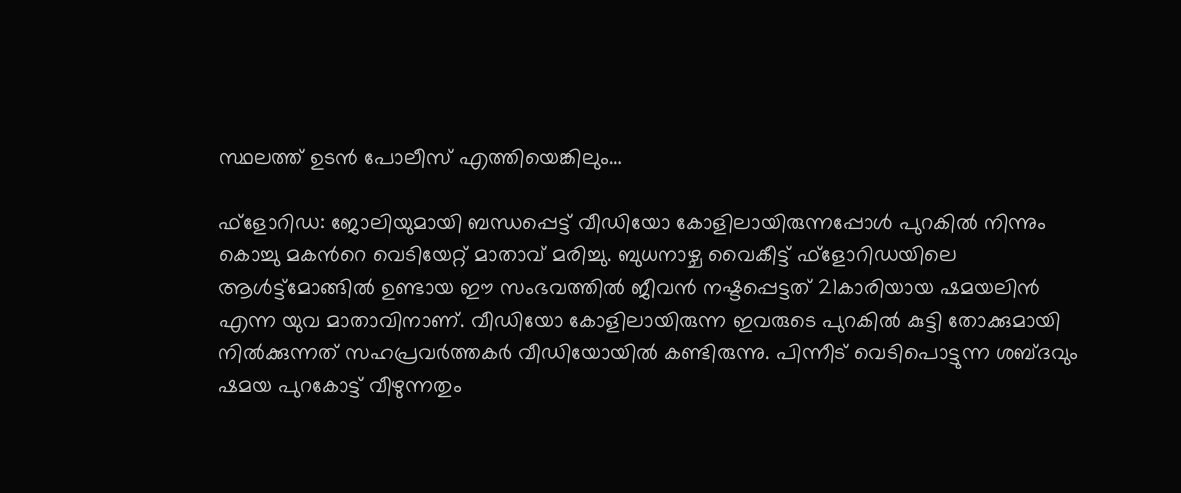സ്ഥലത്ത് ഉടന്‍ പോലീസ് എത്തിയെങ്കിലും…

ഫ്ളോറിഡ: ജോലിയുമായി ബന്ധപ്പെട്ട് വീഡിയോ കോളിലായിരുന്നപ്പോള്‍ പുറകില്‍ നിന്നും കൊച്ചു മകന്‍റെ വെടിയേറ്റ് മാതാവ് മരിച്ചു. ബുധനാഴ്ച വൈകീട്ട് ഫ്‌ളോറിഡയിലെ ആള്‍ട്ട്മോങ്ങില്‍ ഉണ്ടായ ഈ സംഭവത്തില്‍ ജീവന്‍ നഷ്ടപ്പെട്ടത് 21കാരിയായ ഷമയലിന്‍ എന്ന യുവ മാതാവിനാണ്. വീഡിയോ കോളിലായിരുന്ന ഇവരുടെ പുറകില്‍ കുട്ടി തോക്കുമായി നില്‍ക്കുന്നത് സഹപ്രവര്‍ത്തകര്‍ വീഡിയോയില്‍ കണ്ടിരുന്നു. പിന്നീട് വെടിപൊട്ടുന്ന ശബ്ദവും ഷമയ പുറകോട്ട് വീഴുന്നതും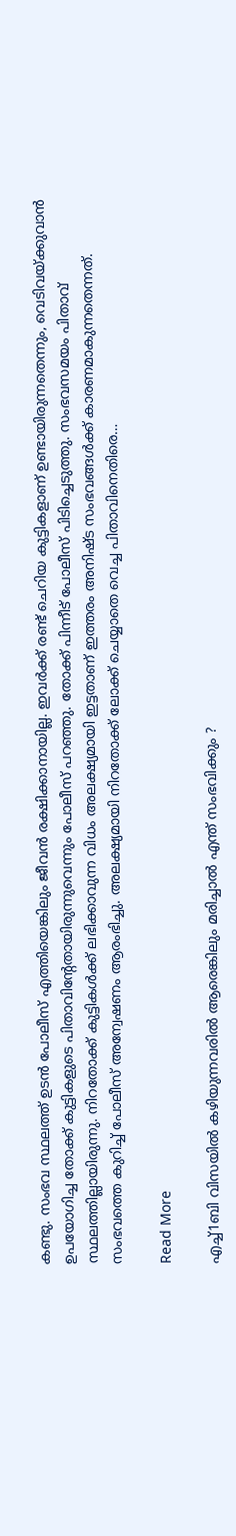കണ്ടു. സംഭവ സ്ഥലത്ത് ഉടന്‍ പോലീസ് എത്തിയെങ്കിലും ജീവന്‍ രക്ഷിക്കാനായില്ല. ഇവര്‍ക്ക് രണ്ട് ചെറിയ കുട്ടികളാണ് ഉണ്ടായിരുന്നതെന്നും, വെടിവയ്ക്കുവാന്‍ ഉപയോഗിച്ച തോക്ക് കുട്ടികളുടെ പിതാവിന്‍റേതായിരുന്നുവെന്നും പോലീസ് പറഞ്ഞു. തോക്ക് പിന്നീട് പോലീസ് പിടിച്ചെടുത്തു. സംഭവസമയം പിതാവ് സ്ഥലത്തില്ലായിരുന്നു. നിറതോക്ക് കുട്ടികള്‍ക്ക് ലഭിക്കാവുന്ന വിധം അലക്ഷ്യമായി ഇട്ടതാണ് ഇത്തരം അനിഷ്ട സംഭവങ്ങള്‍ക്ക് കാരണമാകുന്നതെന്നത്. സംഭവത്തെ കുറിച്ച് പോലീസ് അന്വേഷണം ആരംഭിച്ചു. അലക്ഷ്യമായി നിറതോക്ക് ലോക്ക് ചെയ്യാതെ വെച്ച പിതാവിനെതിരെ…

Read More

എച്ച്1ബി വിസയിൽ കഴിയുന്നവരിൽ ആരെങ്കിലും മരിച്ചാൽ എന്ത് സംഭവിക്കും ?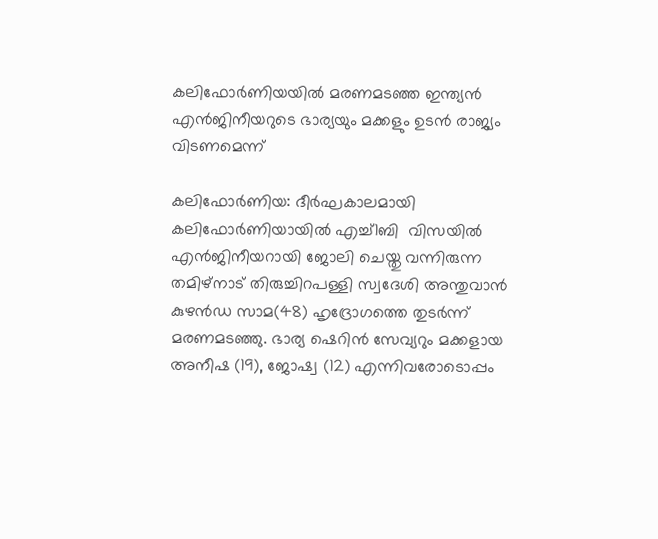കലിഫോർണിയയിൽ മരണമടഞ്ഞ ഇന്ത്യൻ എൻജിനീയറുടെ ഭാര്യയും മക്കളും ഉടൻ രാജ്യം വിടണമെന്ന്

കലിഫോർണിയ: ദീർഘകാലമായി കലിഫോർണിയായിൽ എച്ച്1ബി  വിസയിൽ എൻജിനീയറായി ജോലി ചെയ്തു വന്നിരുന്ന തമിഴ്നാട് തിരുച്ചിറപള്ളി സ്വദേശി അന്തുവാൻ കുഴൻഡ സാമ(48) ഹൃദ്രോഗത്തെ തുടർന്ന് മരണമടഞ്ഞു. ഭാര്യ ഷെറിൻ സേവ്യറും മക്കളായ അനീഷ (19), ജോഷ്വ (12) എന്നിവരോടൊപ്പം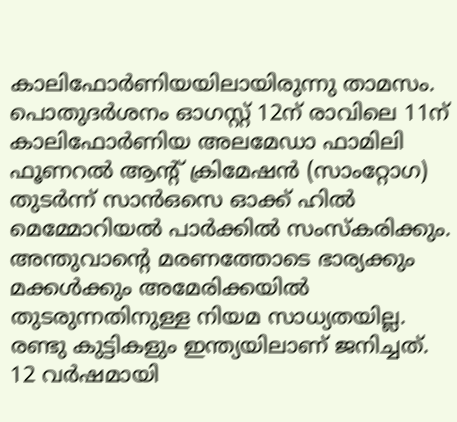കാലിഫോർണിയയിലായിരുന്നു താമസം. പൊതുദർശനം ഓഗസ്റ്റ് 12ന് രാവിലെ 11ന് കാലിഫോർണിയ അലമേഡാ ഫാമിലി ഫൂണറൽ ആന്‍റ് ക്രിമേഷൻ (സാംറ്റോഗ) തുടർന്ന് സാൻഒസെ ഓക്ക് ഹിൽ മെമ്മോറിയൽ പാർക്കിൽ സംസ്കരിക്കും. അന്തുവാന്‍റെ മരണത്തോടെ ഭാര്യക്കും മക്കൾക്കും അമേരിക്കയിൽ തുടരുന്നതിനുള്ള നിയമ സാധ്യതയില്ല. രണ്ടു കുട്ടികളും ഇന്ത്യയിലാണ് ജനിച്ചത്. 12 വർഷമായി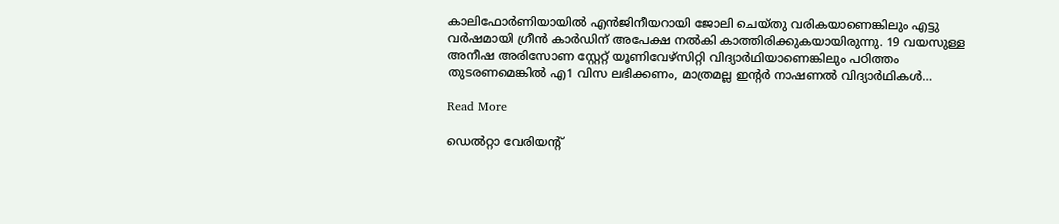കാലിഫോർണിയായിൽ എൻജിനീയറായി ജോലി ചെയ്തു വരികയാണെങ്കിലും എട്ടു വർഷമായി ഗ്രീൻ കാർഡിന് അപേക്ഷ നൽകി കാത്തിരിക്കുകയായിരുന്നു. 19 വയസുള്ള അനീഷ അരിസോണ സ്റ്റേറ്റ് യൂണിവേഴ്സിറ്റി വിദ്യാർഥിയാണെങ്കിലും പഠിത്തം തുടരണമെങ്കിൽ എ1 വിസ ലഭിക്കണം, മാത്രമല്ല ഇന്‍റർ നാഷണൽ വിദ്യാർഥികൾ…

Read More

ഡെൽറ്റാ വേരിയന്‍റ്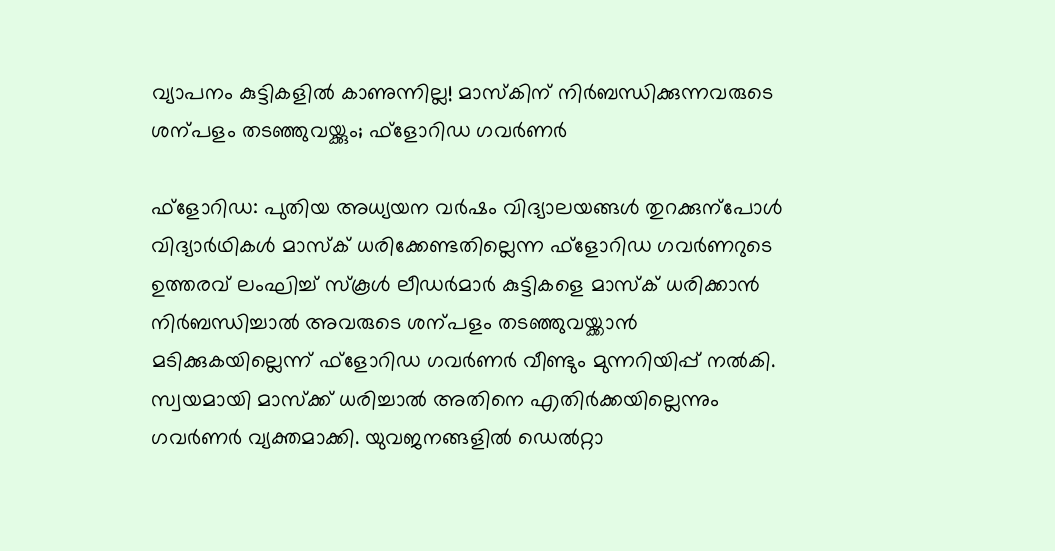വ്യാപനം കുട്ടികളിൽ കാണുന്നില്ല! മാസ്കിന് നിർബന്ധിക്കുന്നവരുടെ ശന്പളം തടഞ്ഞുവയ്ക്കും; ഫ്ളോറിഡ ഗവർണർ

ഫ്ളോറിഡ: പുതിയ അധ്യയന വർഷം വിദ്യാലയങ്ങൾ തുറക്കുന്പോൾ വിദ്യാർഥികൾ മാസ്ക് ധരിക്കേണ്ടതില്ലെന്ന ഫ്ളോറിഡ ഗവർണറുടെ ഉത്തരവ് ലംഘിച്ച് സ്കൂൾ ലീഡർമാർ കുട്ടികളെ മാസ്ക് ധരിക്കാൻ നിർബന്ധിച്ചാൽ അവരുടെ ശന്പളം തടഞ്ഞുവയ്ക്കാൻ മടിക്കുകയില്ലെന്ന് ഫ്ളോറിഡ ഗവർണർ വീണ്ടും മുന്നറിയിപ്പ് നൽകി. സ്വയമായി മാസ്ക്ക് ധരിച്ചാൽ അതിനെ എതിർക്കയില്ലെന്നും ഗവർണർ വ്യക്തമാക്കി. യുവജനങ്ങളിൽ ഡെൽറ്റാ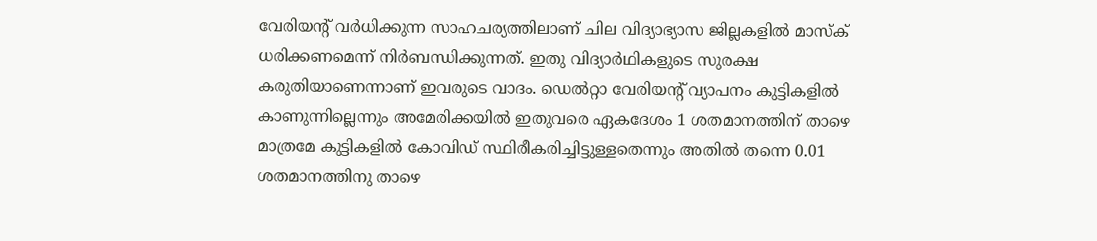വേരിയന്‍റ് വർധിക്കുന്ന സാഹചര്യത്തിലാണ് ചില വിദ്യാഭ്യാസ ജില്ലകളിൽ മാസ്ക് ധരിക്കണമെന്ന് നിർബന്ധിക്കുന്നത്. ഇതു വിദ്യാർഥികളുടെ സുരക്ഷ കരുതിയാണെന്നാണ് ഇവരുടെ വാദം. ഡെൽറ്റാ വേരിയന്‍റ് വ്യാപനം കുട്ടികളിൽ കാണുന്നില്ലെന്നും അമേരിക്കയിൽ ഇതുവരെ ഏകദേശം 1 ശതമാനത്തിന് താഴെ മാത്രമേ കുട്ടികളിൽ കോവിഡ് സ്ഥിരീകരിച്ചിട്ടുള്ളതെന്നും അതിൽ തന്നെ 0.01 ശതമാനത്തിനു താഴെ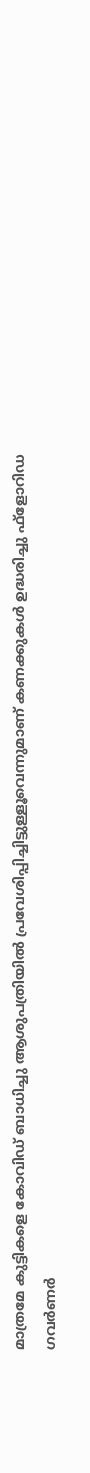മാത്രമേ കുട്ടികളെ കോവിഡ് ബാധിച്ചു ആശുപത്രിയിൽ പ്രവേശിപ്പിച്ചിട്ടുള്ളൂവെന്നുമാണ് കണക്കുകൾ ഉദ്ധരിച്ചു ഫ്ളോറിഡ ഗവർണർ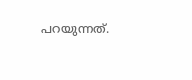പറയുന്നത്.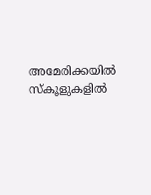അമേരിക്കയിൽ സ്കൂളുകളിൽ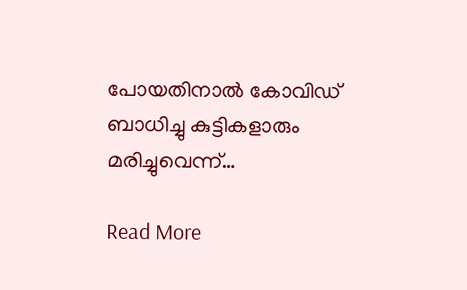പോയതിനാൽ കോവിഡ് ബാധിച്ചു കുട്ടികളാരും മരിച്ചുവെന്ന്…

Read More